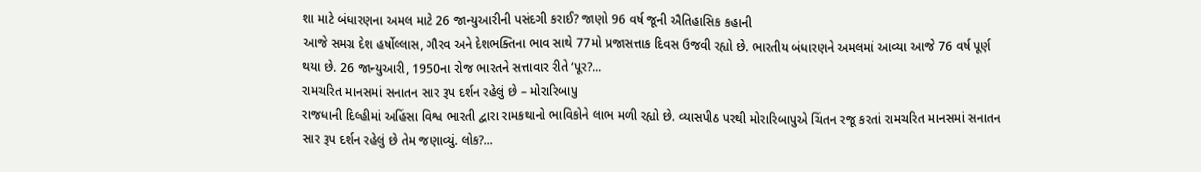શા માટે બંધારણના અમલ માટે 26 જાન્યુઆરીની પસંદગી કરાઈ? જાણો 96 વર્ષ જૂની ઐતિહાસિક કહાની
આજે સમગ્ર દેશ હર્ષોલ્લાસ, ગૌરવ અને દેશભક્તિના ભાવ સાથે 77મો પ્રજાસત્તાક દિવસ ઉજવી રહ્યો છે. ભારતીય બંધારણને અમલમાં આવ્યા આજે 76 વર્ષ પૂર્ણ થયા છે. 26 જાન્યુઆરી, 1950ના રોજ ભારતને સત્તાવાર રીતે ‘પૂર?...
રામચરિત માનસમાં સનાતન સાર રૂપ દર્શન રહેલું છે – મોરારિબાપુ
રાજધાની દિલ્હીમાં અહિંસા વિશ્વ ભારતી દ્વારા રામકથાનો ભાવિકોને લાભ મળી રહ્યો છે. વ્યાસપીઠ પરથી મોરારિબાપુએ ચિંતન રજૂ કરતાં રામચરિત માનસમાં સનાતન સાર રૂપ દર્શન રહેલું છે તેમ જણાવ્યું. લોક?...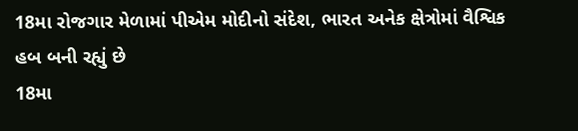18મા રોજગાર મેળામાં પીએમ મોદીનો સંદેશ, ભારત અનેક ક્ષેત્રોમાં વૈશ્વિક હબ બની રહ્યું છે
18મા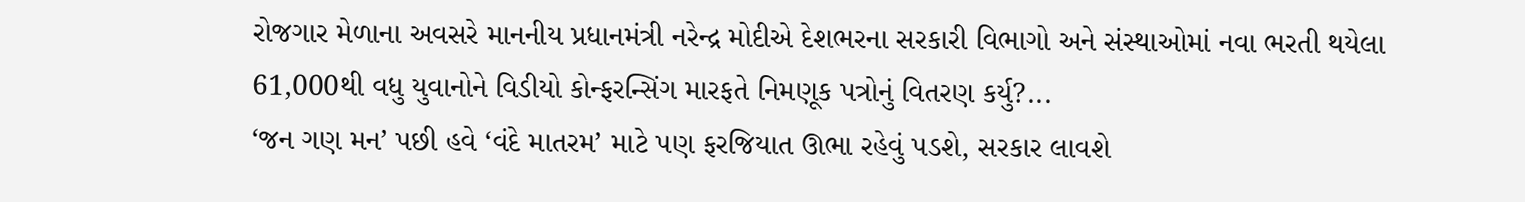રોજગાર મેળાના અવસરે માનનીય પ્રધાનમંત્રી નરેન્દ્ર મોદીએ દેશભરના સરકારી વિભાગો અને સંસ્થાઓમાં નવા ભરતી થયેલા 61,000થી વધુ યુવાનોને વિડીયો કોન્ફરન્સિંગ મારફતે નિમણૂક પત્રોનું વિતરણ કર્યુ?...
‘જન ગણ મન’ પછી હવે ‘વંદે માતરમ’ માટે પણ ફરજિયાત ઊભા રહેવું પડશે, સરકાર લાવશે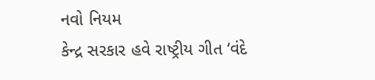નવો નિયમ
કેન્દ્ર સરકાર હવે રાષ્ટ્રીય ગીત ‘વંદે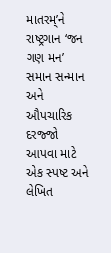માતરમ્’ને રાષ્ટ્રગાન ‘જન ગણ મન’ સમાન સન્માન અને ઔપચારિક દરજ્જો આપવા માટે એક સ્પષ્ટ અને લેખિત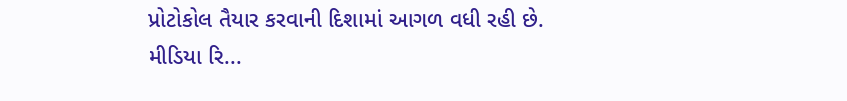પ્રોટોકોલ તૈયાર કરવાની દિશામાં આગળ વધી રહી છે. મીડિયા રિ...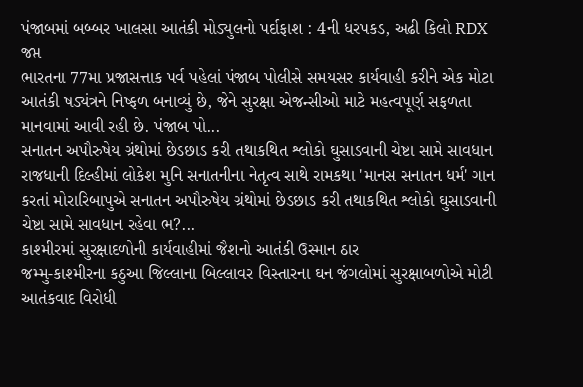પંજાબમાં બબ્બર ખાલસા આતંકી મોડ્યુલનો પર્દાફાશ : 4ની ધરપકડ, અઢી કિલો RDX જપ્ત
ભારતના 77મા પ્રજાસત્તાક પર્વ પહેલાં પંજાબ પોલીસે સમયસર કાર્યવાહી કરીને એક મોટા આતંકી ષડ્યંત્રને નિષ્ફળ બનાવ્યું છે, જેને સુરક્ષા એજન્સીઓ માટે મહત્વપૂર્ણ સફળતા માનવામાં આવી રહી છે. પંજાબ પો...
સનાતન અપૌરુષેય ગ્રંથોમાં છેડછાડ કરી તથાકથિત શ્લોકો ઘુસાડવાની ચેષ્ટા સામે સાવધાન
રાજધાની દિલ્હીમાં લોકેશ મુનિ સનાતનીના નેતૃત્વ સાથે રામકથા 'માનસ સનાતન ધર્મ' ગાન કરતાં મોરારિબાપુએ સનાતન અપૌરુષેય ગ્રંથોમાં છેડછાડ કરી તથાકથિત શ્લોકો ઘુસાડવાની ચેષ્ટા સામે સાવધાન રહેવા ભ?...
કાશ્મીરમાં સુરક્ષાદળોની કાર્યવાહીમાં જૈશનો આતંકી ઉસ્માન ઠાર
જમ્મુ-કાશ્મીરના કઠુઆ જિલ્લાના બિલ્લાવર વિસ્તારના ઘન જંગલોમાં સુરક્ષાબળોએ મોટી આતંકવાદ વિરોધી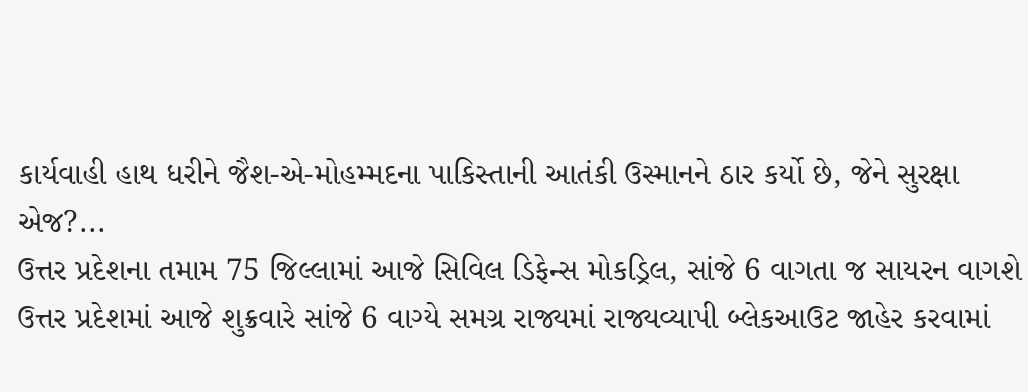કાર્યવાહી હાથ ધરીને જૈશ-એ-મોહમ્મદના પાકિસ્તાની આતંકી ઉસ્માનને ઠાર કર્યો છે, જેને સુરક્ષા એજ?...
ઉત્તર પ્રદેશના તમામ 75 જિલ્લામાં આજે સિવિલ ડિફેન્સ મોકડ્રિલ, સાંજે 6 વાગતા જ સાયરન વાગશે
ઉત્તર પ્રદેશમાં આજે શુક્રવારે સાંજે 6 વાગ્યે સમગ્ર રાજ્યમાં રાજ્યવ્યાપી બ્લેકઆઉટ જાહેર કરવામાં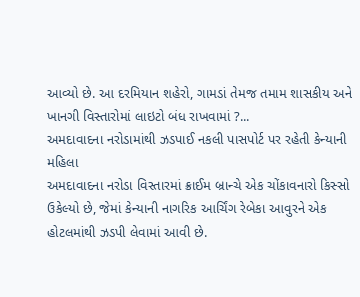આવ્યો છે. આ દરમિયાન શહેરો, ગામડાં તેમજ તમામ શાસકીય અને ખાનગી વિસ્તારોમાં લાઇટો બંધ રાખવામાં ?...
અમદાવાદના નરોડામાંથી ઝડપાઈ નકલી પાસપોર્ટ પર રહેતી કેન્યાની મહિલા
અમદાવાદના નરોડા વિસ્તારમાં ક્રાઈમ બ્રાન્ચે એક ચોંકાવનારો કિસ્સો ઉકેલ્યો છે, જેમાં કેન્યાની નાગરિક આર્ચિંગ રેબેકા આવુરને એક હોટલમાંથી ઝડપી લેવામાં આવી છે.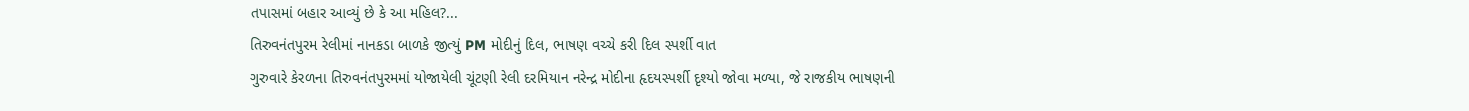તપાસમાં બહાર આવ્યું છે કે આ મહિલ?...
તિરુવનંતપુરમ રેલીમાં નાનકડા બાળકે જીત્યું PM મોદીનું દિલ, ભાષણ વચ્ચે કરી દિલ સ્પર્શી વાત
ગુરુવારે કેરળના તિરુવનંતપુરમમાં યોજાયેલી ચૂંટણી રેલી દરમિયાન નરેન્દ્ર મોદીના હૃદયસ્પર્શી દૃશ્યો જોવા મળ્યા, જે રાજકીય ભાષણની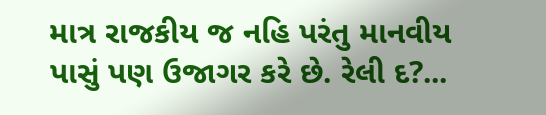માત્ર રાજકીય જ નહિ પરંતુ માનવીય પાસું પણ ઉજાગર કરે છે. રેલી દ?...